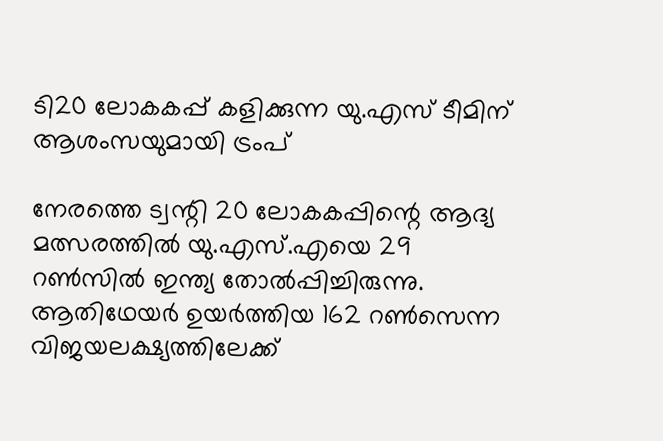ടി20 ലോകകപ്പ് കളിക്കുന്ന യു.എസ് ടീമിന് ആശംസയുമായി ട്രംപ്

നേരത്തെ ട്വന്റി 20 ലോകകപ്പിന്റെ ആദ്യ മത്സരത്തില്‍ യു.എസ്.എയെ 29 റണ്‍സില്‍ ഇന്ത്യ തോല്‍പ്പിച്ചിരുന്നു. ആതിഥേയര്‍ ഉയര്‍ത്തിയ 162 റണ്‍സെന്ന വിജയലക്ഷ്യത്തിലേക്ക്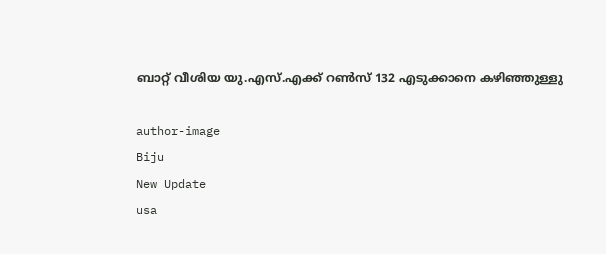ബാറ്റ് വീശിയ യു.എസ്.എക്ക് റണ്‍സ് 132 എടുക്കാനെ കഴിഞ്ഞുള്ളു

author-image
Biju
New Update
usa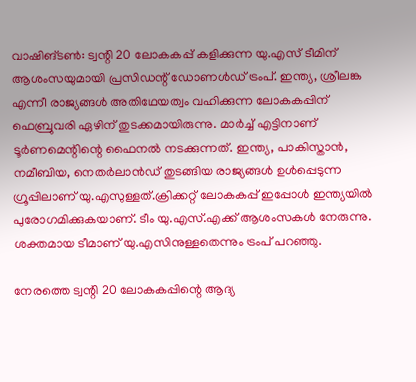വാഷിങ്ടണ്‍: ട്വന്റി 20 ലോകകപ്പ് കളിക്കുന്ന യു.എസ് ടീമിന് ആശംസയുമായി പ്രസിഡന്റ് ഡോണള്‍ഡ് ട്രംപ്. ഇന്ത്യ, ശ്രീലങ്ക എന്നീ രാജ്യങ്ങള്‍ അതിഥേയത്വം വഹിക്കുന്ന ലോകകപ്പിന് ഫെബ്രുവരി ഏഴിന് തുടക്കമായിരുന്നു. മാര്‍ച്ച് എട്ടിനാണ് ടൂര്‍ണമെന്റിന്റെ ഫൈനല്‍ നടക്കുന്നത്. ഇന്ത്യ, പാകിസ്താന്‍, നമീബിയ, നെതര്‍ലാന്‍ഡ് തുടങ്ങിയ രാജ്യങ്ങള്‍ ഉള്‍പ്പെടുന്ന ഗ്രൂപ്പിലാണ് യു.എസുള്ളത്.ക്രിക്കറ്റ് ലോകകപ്പ് ഇപ്പോള്‍ ഇന്ത്യയില്‍ പുരോഗമിക്കുകയാണ്. ടീം യു.എസ്.എക്ക് ആശംസകള്‍ നേരുന്നു. ശക്തമായ ടീമാണ് യു.എസിനുള്ളതെന്നും ട്രംപ് പറഞ്ഞു.

നേരത്തെ ട്വന്റി 20 ലോകകപ്പിന്റെ ആദ്യ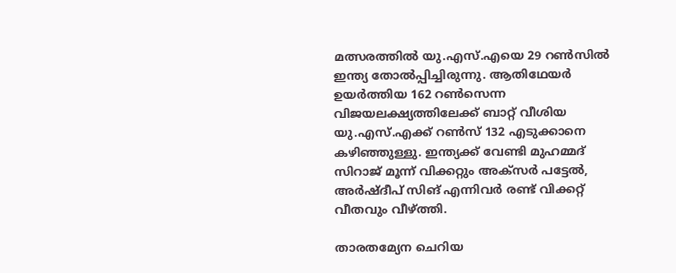മത്സരത്തില്‍ യു.എസ്.എയെ 29 റണ്‍സില്‍ ഇന്ത്യ തോല്‍പ്പിച്ചിരുന്നു. ആതിഥേയര്‍ ഉയര്‍ത്തിയ 162 റണ്‍സെന്ന വിജയലക്ഷ്യത്തിലേക്ക് ബാറ്റ് വീശിയ യു.എസ്.എക്ക് റണ്‍സ് 132 എടുക്കാനെ കഴിഞ്ഞുള്ളു. ഇന്ത്യക്ക് വേണ്ടി മുഹമ്മദ് സിറാജ് മൂന്ന് വിക്കറ്റും അക്‌സര്‍ പട്ടേല്‍, അര്‍ഷ്ദീപ് സിങ് എന്നിവര്‍ രണ്ട് വിക്കറ്റ് വീതവും വീഴ്ത്തി.

താരതമ്യേന ചെറിയ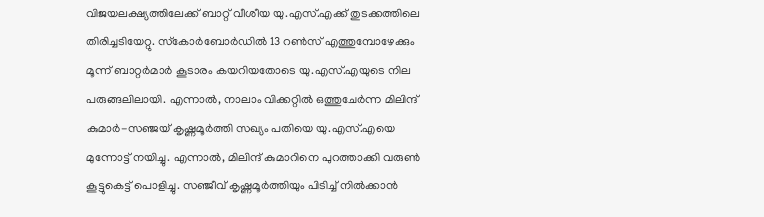വിജയലക്ഷ്യത്തിലേക്ക് ബാറ്റ് വീശീയ യു.എസ്.എക്ക് തുടക്കത്തിലെ തിരിച്ചടിയേറ്റു. സ്‌കോര്‍ബോര്‍ഡില്‍ 13 റണ്‍സ് എത്തുമ്പോഴേക്കും മൂന്ന് ബാറ്റര്‍മാര്‍ കൂടാരം കയറിയതോടെ യു.എസ്.എയുടെ നില പരുങ്ങലിലായി. എന്നാല്‍, നാലാം വിക്കറ്റില്‍ ഒത്തുചേര്‍ന്ന മിലിന്ദ് കുമാര്‍-സഞ്ജയ് കൃഷ്ണമൂര്‍ത്തി സഖ്യം പതിയെ യു.എസ്.എയെ മുന്നോട്ട് നയിച്ചു. എന്നാല്‍, മിലിന്ദ് കുമാറിനെ പുറത്താക്കി വരുണ്‍ കൂട്ടുകെട്ട് പൊളിച്ചു. സഞ്ജീവ് കൃഷ്ണമൂര്‍ത്തിയും പിടിച്ച് നില്‍ക്കാന്‍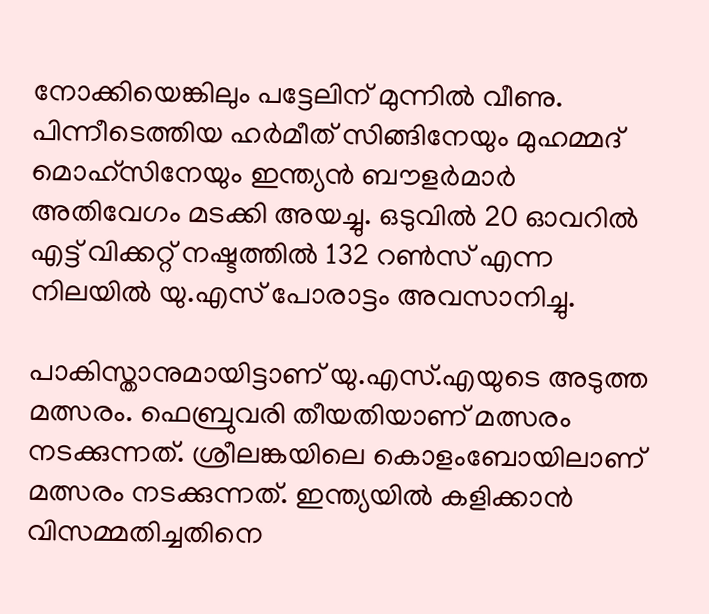നോക്കിയെങ്കിലും പട്ടേലിന് മുന്നില്‍ വീണു. പിന്നീടെത്തിയ ഹര്‍മീത് സിങ്ങിനേയും മുഹമ്മദ് മൊഹ്‌സിനേയും ഇന്ത്യന്‍ ബൗളര്‍മാര്‍ അതിവേഗം മടക്കി അയച്ചു. ഒടുവില്‍ 20 ഓവറില്‍ എട്ട് വിക്കറ്റ് നഷ്ടത്തില്‍ 132 റണ്‍സ് എന്ന നിലയില്‍ യു.എസ് പോരാട്ടം അവസാനിച്ചു.

പാകിസ്താനുമായിട്ടാണ് യു.എസ്.എയുടെ അടുത്ത മത്സരം. ഫെബ്രുവരി തീയതിയാണ് മത്സരം നടക്കുന്നത്. ശ്രീലങ്കയിലെ കൊളംബോയിലാണ് മത്സരം നടക്കുന്നത്. ഇന്ത്യയില്‍ കളിക്കാന്‍ വിസമ്മതിച്ചതിനെ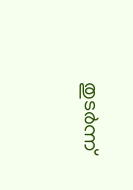തുടര്‍ന്ന്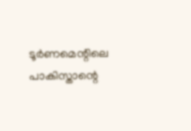ടൂര്‍ണമെന്റിലെ പാകിസ്താന്റെ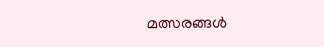മത്സരങ്ങള്‍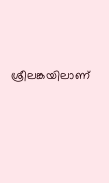ശ്രീലങ്കയിലാണ്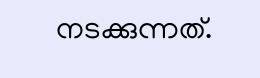നടക്കുന്നത്.